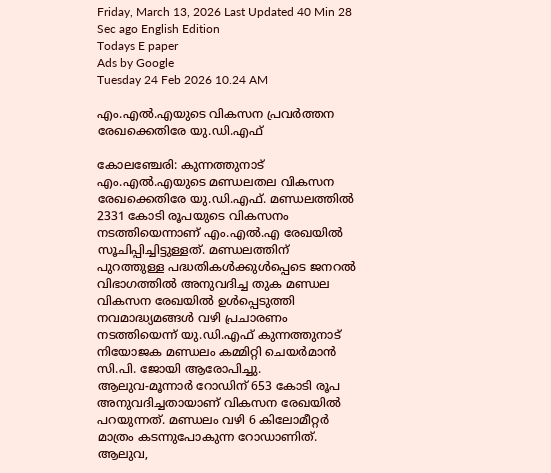Friday, March 13, 2026 Last Updated 40 Min 28 Sec ago English Edition
Todays E paper
Ads by Google
Tuesday 24 Feb 2026 10.24 AM

എം.എല്‍.എയുടെ വികസന പ്രവര്‍ത്തന രേഖക്കെതിരേ യു.ഡി.എഫ്‌

കോലഞ്ചേരി: കുന്നത്തുനാട്‌ എം.എല്‍.എയുടെ മണ്ഡലതല വികസന രേഖക്കെതിരേ യു.ഡി.എഫ്‌. മണ്ഡലത്തില്‍ 2331 കോടി രൂപയുടെ വികസനം നടത്തിയെന്നാണ്‌ എം.എല്‍.എ രേഖയില്‍ സൂചിപ്പിച്ചിട്ടുള്ളത്‌. മണ്ഡലത്തിന്‌ പുറത്തുള്ള പദ്ധതികള്‍ക്കുള്‍പ്പെടെ ജനറല്‍ വിഭാഗത്തില്‍ അനുവദിച്ച തുക മണ്ഡല വികസന രേഖയില്‍ ഉള്‍പ്പെടുത്തി നവമാദ്ധ്യമങ്ങള്‍ വഴി പ്രചാരണം നടത്തിയെന്ന്‌ യു.ഡി.എഫ്‌ കുന്നത്തുനാട്‌ നിയോജക മണ്ഡലം കമ്മിറ്റി ചെയര്‍മാന്‍ സി.പി. ജോയി ആരോപിച്ചു.
ആലുവ-മൂന്നാര്‍ റോഡിന്‌ 653 കോടി രൂപ അനുവദിച്ചതായാണ്‌ വികസന രേഖയില്‍ പറയുന്നത്‌. മണ്ഡലം വഴി 6 കിലോമീറ്റര്‍ മാത്രം കടന്നുപോകുന്ന റോഡാണിത്‌. ആലുവ,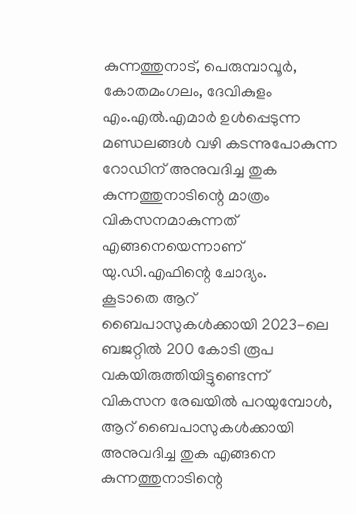കുന്നത്തുനാട്‌, പെരുമ്പാവൂര്‍, കോതമംഗലം, ദേവികുളം എം.എല്‍.എമാര്‍ ഉള്‍പ്പെടുന്ന മണ്ഡലങ്ങള്‍ വഴി കടന്നുപോകുന്ന റോഡിന്‌ അനുവദിച്ച തുക കുന്നത്തുനാടിന്റെ മാത്രം വികസനമാകുന്നത്‌ എങ്ങനെയെന്നാണ്‌ യു.ഡി.എഫിന്റെ ചോദ്യം.
കൂടാതെ ആറ്‌ ബൈപാസുകള്‍ക്കായി 2023-ലെ ബജറ്റില്‍ 200 കോടി രൂപ വകയിരുത്തിയിട്ടുണ്ടെന്ന്‌ വികസന രേഖയില്‍ പറയുമ്പോള്‍, ആറ്‌ ബൈപാസുകള്‍ക്കായി അനുവദിച്ച തുക എങ്ങനെ കുന്നത്തുനാടിന്റെ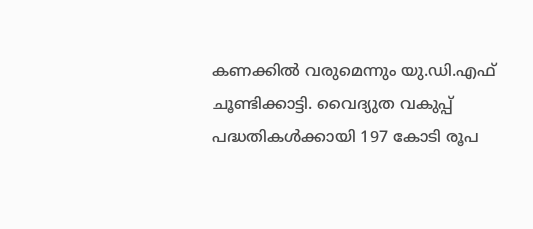കണക്കില്‍ വരുമെന്നും യു.ഡി.എഫ്‌ ചൂണ്ടിക്കാട്ടി. വൈദ്യുത വകുപ്പ്‌ പദ്ധതികള്‍ക്കായി 197 കോടി രൂപ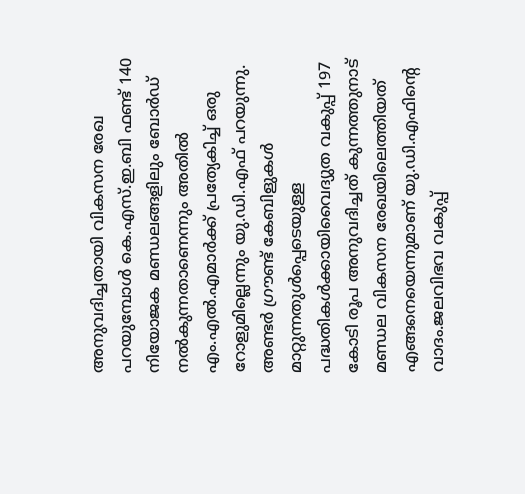അനുവദിച്ചതായി വികസന രേഖ പറയുമ്പോള്‍ കെ.എസ്‌.ഇ.ബി ഫണ്ട്‌ 140 നിയോജക മണ്ഡലങ്ങളിലും ബോര്‍ഡ്‌ നല്‍കുന്നതാണെന്നും അതില്‍ എം.എല്‍.എമാര്‍ക്ക്‌ പ്രത്യേകിച്ച്‌ ഒരു റോളുമില്ലെന്നും യു.ഡി.എഫ്‌ പറയുന്നു. അണ്ടര്‍ ഗ്രൗണ്ട്‌ കേബിളുകള്‍ മാറ്റുന്നതുള്‍പ്പെടെയുള്ള പദ്ധതികള്‍ക്കായിവൈദ്യുത വകുപ്പ്‌ 197 കോടി രൂപ അനുവദിച്ചത്‌ കുന്നത്തുനാട്‌ മണ്ഡല വികസന രേഖയിലെത്തിയത്‌ എങ്ങനെയെന്നുമാണ്‌ യു.ഡി.എഫിന്റെ വാദം.ജലവിഭവ വകുപ്പ്‌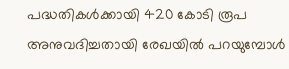പദ്ധതികള്‍ക്കായി 420 കോടി രൂപ അനുവദിച്ചതായി രേഖയില്‍ പറയുമ്പോള്‍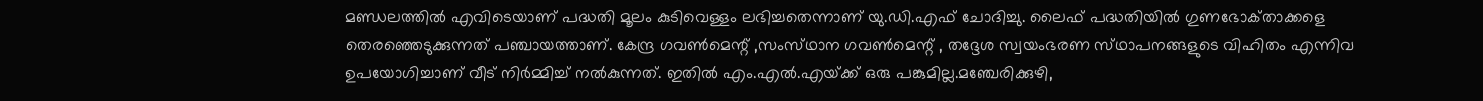മണ്ഡലത്തില്‍ എവിടെയാണ്‌ പദ്ധതി മൂലം കുടിവെള്ളം ലഭിച്ചതെന്നാണ്‌ യു.ഡി.എഫ്‌ ചോദിച്ചു. ലൈഫ്‌ പദ്ധതിയില്‍ ഗുണഭോക്‌താക്കളെ തെരഞ്ഞെടുക്കുന്നത്‌ പഞ്ചായത്താണ്‌. കേന്ദ്ര ഗവണ്‍മെന്റ്‌ ,സംസ്‌ഥാന ഗവണ്‍മെന്റ്‌ , തദ്ദേശ സ്വയംഭരണ സ്‌ഥാപനങ്ങളുടെ വിഹിതം എന്നിവ ഉപയോഗിച്ചാണ്‌ വീട്‌ നിര്‍മ്മിച്ച്‌ നല്‍കുന്നത്‌. ഇതില്‍ എം.എല്‍.എയ്‌ക്ക് ഒരു പങ്കുമില്ല.മഞ്ചേരിക്കുഴി,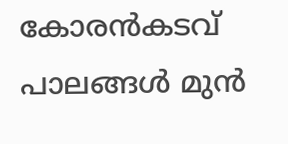കോരന്‍കടവ്‌ പാലങ്ങള്‍ മുന്‍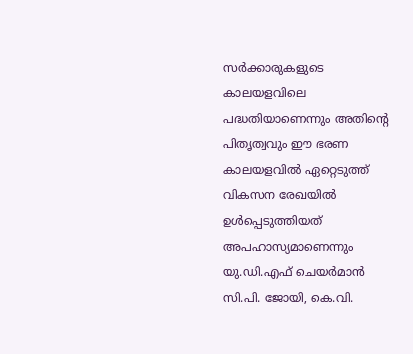സര്‍ക്കാരുകളുടെ കാലയളവിലെ പദ്ധതിയാണെന്നും അതിന്റെ പിതൃത്വവും ഈ ഭരണ കാലയളവില്‍ ഏറ്റെടുത്ത്‌ വികസന രേഖയില്‍ ഉള്‍പ്പെടുത്തിയത്‌ അപഹാസ്യമാണെന്നും യു.ഡി.എഫ്‌ ചെയര്‍മാന്‍ സി.പി. ജോയി, കെ.വി.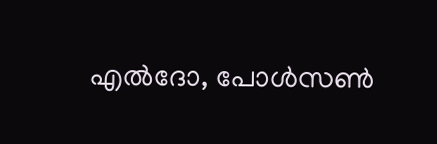എല്‍ദോ, പോള്‍സണ്‍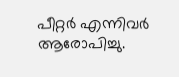പീറ്റര്‍ എന്നിവര്‍ ആരോപിച്ചു.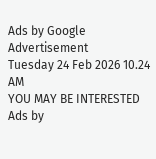Ads by Google
Advertisement
Tuesday 24 Feb 2026 10.24 AM
YOU MAY BE INTERESTED
Ads by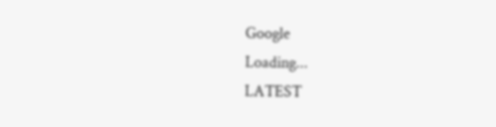Google
Loading...
LATEST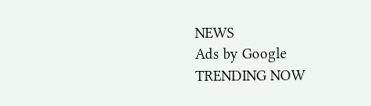NEWS
Ads by Google
TRENDING NOW